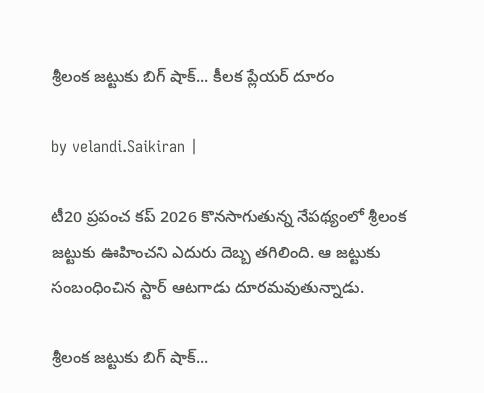శ్రీలంక జట్టుకు బిగ్ షాక్‌... కీలక ప్లేయర్ దూరం

by velandi.Saikiran |

టీ20 ప్రపంచ కప్ 2026 కొనసాగుతున్న నేపథ్యంలో శ్రీలంక జట్టుకు ఊహించని ఎదురు దెబ్బ తగిలింది. ఆ జట్టుకు సంబంధించిన స్టార్ ఆటగాడు దూరమవుతున్నాడు.

శ్రీలంక జట్టుకు బిగ్ షాక్‌...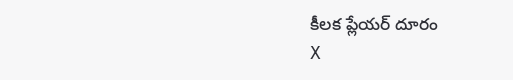కీలక ప్లేయర్ దూరం
X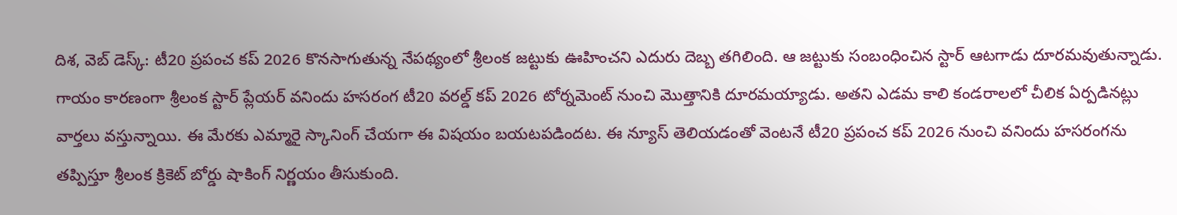దిశ‌, వెబ్ డెస్క్‌: టీ20 ప్రపంచ కప్ 2026 కొనసాగుతున్న నేపథ్యంలో శ్రీలంక జట్టుకు ఊహించని ఎదురు దెబ్బ తగిలింది. ఆ జట్టుకు సంబంధించిన స్టార్ ఆటగాడు దూరమవుతున్నాడు. గాయం కారణంగా శ్రీలంక స్టార్ ప్లేయర్ వనిందు హసరంగ టీ20 వరల్డ్ కప్ 2026 టోర్నమెంట్ నుంచి మొత్తానికి దూరమయ్యాడు. అతని ఎడమ కాలి కండరాలలో చీలిక ఏర్పడినట్లు వార్తలు వస్తున్నాయి. ఈ మేరకు ఎమ్మారై స్కానింగ్ చేయగా ఈ విషయం బయటపడిందట. ఈ న్యూస్ తెలియడంతో వెంటనే టీ20 ప్రపంచ కప్ 2026 నుంచి వ‌నిందు హసరంగను తప్పిస్తూ శ్రీలంక క్రికెట్ బోర్డు షాకింగ్ నిర్ణయం తీసుకుంది.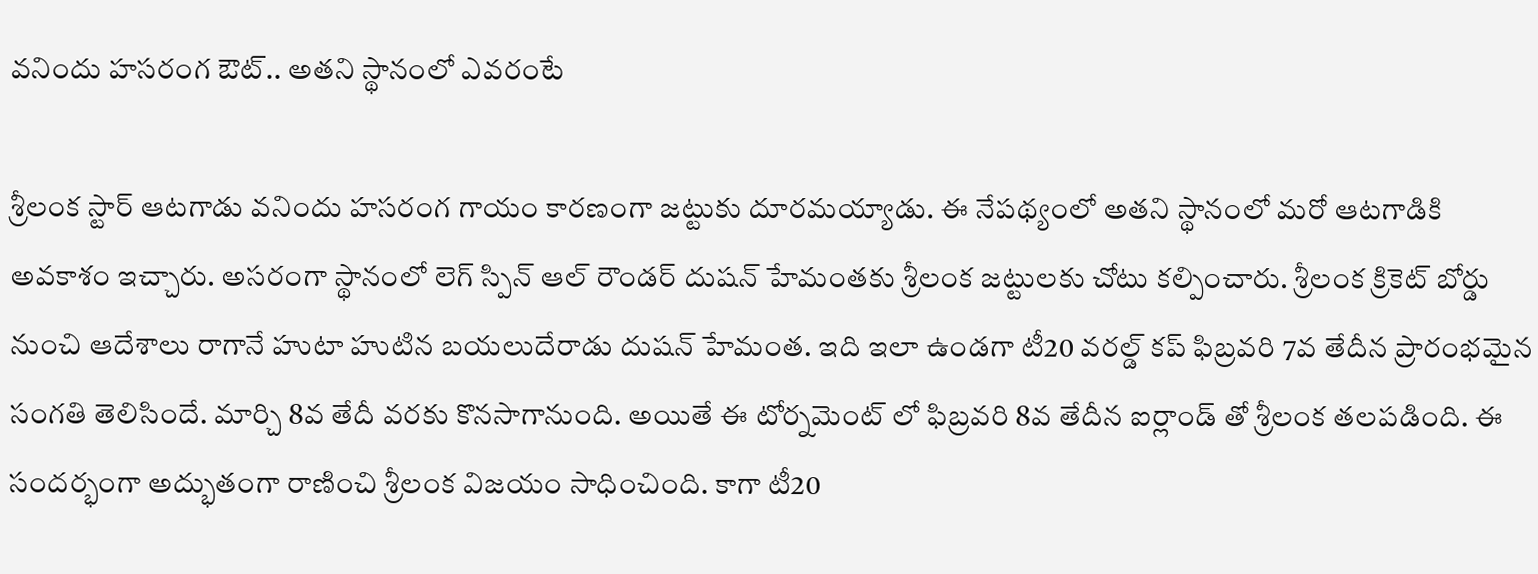వ‌నిందు హసరంగ ఔట్.. అతని స్థానంలో ఎవరంటే

శ్రీలంక స్టార్ ఆటగాడు వ‌నిందు హసరంగ గాయం కారణంగా జట్టుకు దూరమయ్యాడు. ఈ నేపథ్యంలో అతని స్థానంలో మరో ఆటగాడికి అవకాశం ఇచ్చారు. అసరంగా స్థానంలో లెగ్ స్పిన్ ఆల్ రౌండర్ దుషన్ హేమంతకు శ్రీలంక జట్టులకు చోటు కల్పించారు. శ్రీలంక క్రికెట్ బోర్డు నుంచి ఆదేశాలు రాగానే హుటా హుటిన బయలుదేరాడు దుషన్ హేమంత. ఇది ఇలా ఉండగా టీ20 వరల్డ్ కప్ ఫిబ్రవరి 7వ తేదీన ప్రారంభమైన సంగతి తెలిసిందే. మార్చి 8వ తేదీ వరకు కొనసాగానుంది. అయితే ఈ టోర్నమెంట్ లో ఫిబ్రవరి 8వ తేదీన ఐర్లాండ్ తో శ్రీలంక తలపడింది. ఈ సందర్భంగా అద్భుతంగా రాణించి శ్రీలంక విజయం సాధించింది. కాగా టీ20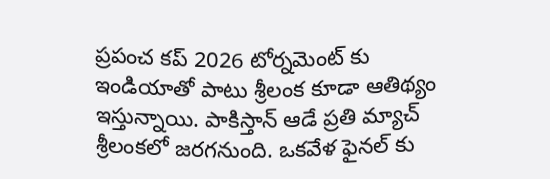ప్రపంచ కప్ 2026 టోర్నమెంట్ కు ఇండియాతో పాటు శ్రీలంక కూడా ఆతిథ్యం ఇస్తున్నాయి. పాకిస్తాన్ ఆడే ప్రతి మ్యాచ్ శ్రీలంకలో జరగనుంది. ఒకవేళ ఫైనల్ కు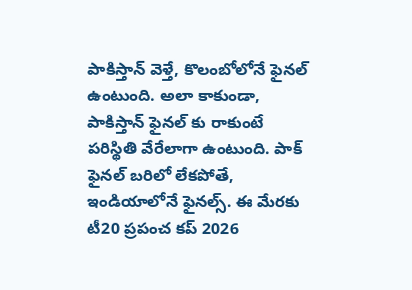పాకిస్తాన్ వెళ్తే, కొలంబోలోనే ఫైనల్ ఉంటుంది. అలా కాకుండా, పాకిస్తాన్ ఫైన‌ల్ కు రాకుంటే ప‌రిస్థితి వేరేలాగా ఉంటుంది. పాక్ ఫైన‌ల్ బ‌రిలో లేక‌పోతే, ఇండియాలోనే ఫైన‌ల్స్‌. ఈ మేర‌కు టీ20 ప్రపంచ కప్ 2026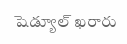షెడ్యూల్ ఖ‌రారు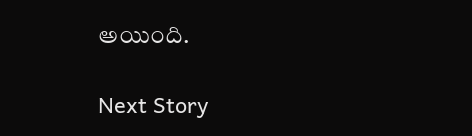అయింది.

Next Story